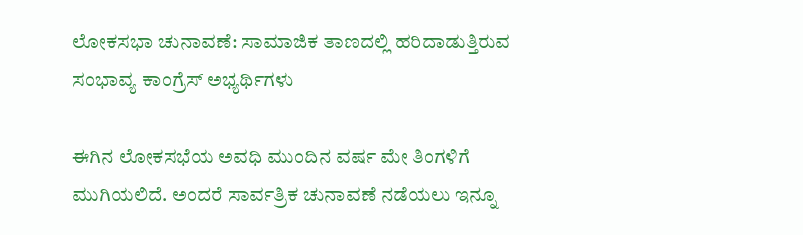ಲೋಕಸಭಾ ಚುನಾವಣೆ: ಸಾಮಾಜಿಕ ತಾಣದಲ್ಲಿ ಹರಿದಾಡುತ್ತಿರುವ ಸಂಭಾವ್ಯ ಕಾಂಗ್ರೆಸ್ ಅಭ್ಯರ್ಥಿಗಳು

ಈಗಿನ ಲೋಕಸಭೆಯ ಅವಧಿ ಮುಂದಿನ ವರ್ಷ ಮೇ ತಿಂಗಳಿಗೆ ಮುಗಿಯಲಿದೆ. ಅಂದರೆ ಸಾರ್ವತ್ರಿಕ ಚುನಾವಣೆ ನಡೆಯಲು ಇನ್ನೂ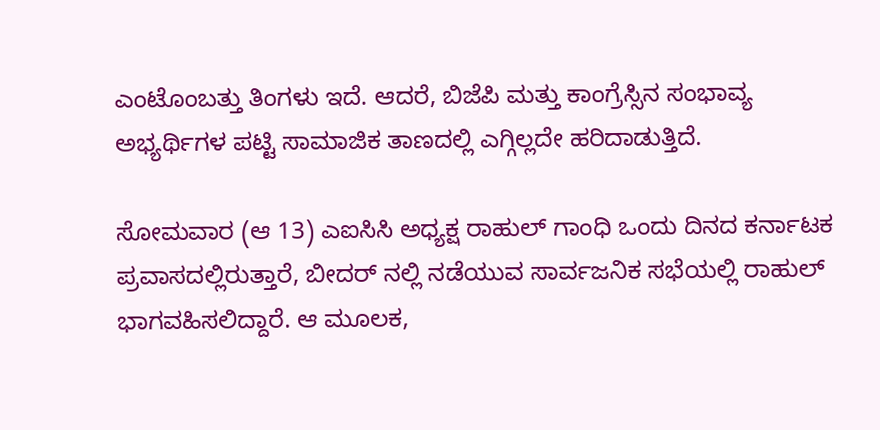ಎಂಟೊಂಬತ್ತು ತಿಂಗಳು ಇದೆ. ಆದರೆ, ಬಿಜೆಪಿ ಮತ್ತು ಕಾಂಗ್ರೆಸ್ಸಿನ ಸಂಭಾವ್ಯ ಅಭ್ಯರ್ಥಿಗಳ ಪಟ್ಟಿ ಸಾಮಾಜಿಕ ತಾಣದಲ್ಲಿ ಎಗ್ಗಿಲ್ಲದೇ ಹರಿದಾಡುತ್ತಿದೆ.

ಸೋಮವಾರ (ಆ 13) ಎಐಸಿಸಿ ಅಧ್ಯಕ್ಷ ರಾಹುಲ್ ಗಾಂಧಿ ಒಂದು ದಿನದ ಕರ್ನಾಟಕ ಪ್ರವಾಸದಲ್ಲಿರುತ್ತಾರೆ, ಬೀದರ್ ನಲ್ಲಿ ನಡೆಯುವ ಸಾರ್ವಜನಿಕ ಸಭೆಯಲ್ಲಿ ರಾಹುಲ್ ಭಾಗವಹಿಸಲಿದ್ದಾರೆ. ಆ ಮೂಲಕ,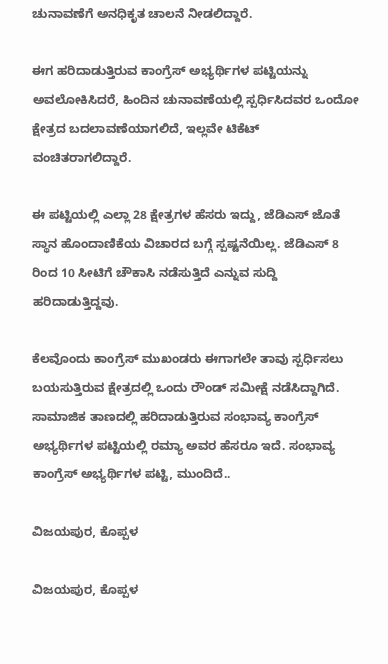ಚುನಾವಣೆಗೆ ಅನಧಿಕೃತ ಚಾಲನೆ ನೀಡಲಿದ್ದಾರೆ.

ಈಗ ಹರಿದಾಡುತ್ತಿರುವ ಕಾಂಗ್ರೆಸ್ ಅಭ್ಯರ್ಥಿಗಳ ಪಟ್ಟಿಯನ್ನು ಅವಲೋಕಿಸಿದರೆ, ಹಿಂದಿನ ಚುನಾವಣೆಯಲ್ಲಿ ಸ್ಪರ್ಧಿಸಿದವರ ಒಂದೋ ಕ್ಷೇತ್ರದ ಬದಲಾವಣೆಯಾಗಲಿದೆ, ಇಲ್ಲವೇ ಟಿಕೆಟ್ ವಂಚಿತರಾಗಲಿದ್ದಾರೆ.

ಈ ಪಟ್ಟಿಯಲ್ಲಿ ಎಲ್ಲಾ 28 ಕ್ಷೇತ್ರಗಳ ಹೆಸರು ಇದ್ದು, ಜೆಡಿಎಸ್ ಜೊತೆ ಸ್ಥಾನ ಹೊಂದಾಣಿಕೆಯ ವಿಚಾರದ ಬಗ್ಗೆ ಸ್ಪಷ್ಟನೆಯಿಲ್ಲ. ಜೆಡಿಎಸ್ 8 ರಿಂದ 10 ಸೀಟಿಗೆ ಚೌಕಾಸಿ ನಡೆಸುತ್ತಿದೆ ಎನ್ನುವ ಸುದ್ದಿ ಹರಿದಾಡುತ್ತಿದ್ದವು.

ಕೆಲವೊಂದು ಕಾಂಗ್ರೆಸ್ ಮುಖಂಡರು ಈಗಾಗಲೇ ತಾವು ಸ್ಪರ್ಧಿಸಲು ಬಯಸುತ್ತಿರುವ ಕ್ಷೇತ್ರದಲ್ಲಿ ಒಂದು ರೌಂಡ್ ಸಮೀಕ್ಷೆ ನಡೆಸಿದ್ದಾಗಿದೆ. ಸಾಮಾಜಿಕ ತಾಣದಲ್ಲಿ ಹರಿದಾಡುತ್ತಿರುವ ಸಂಭಾವ್ಯ ಕಾಂಗ್ರೆಸ್ ಅಭ್ಯರ್ಥಿಗಳ ಪಟ್ಟಿಯಲ್ಲಿ ರಮ್ಯಾ ಅವರ ಹೆಸರೂ ಇದೆ. ಸಂಭಾವ್ಯ ಕಾಂಗ್ರೆಸ್ ಅಭ್ಯರ್ಥಿಗಳ ಪಟ್ಟಿ, ಮುಂದಿದೆ..

ವಿಜಯಪುರ, ಕೊಪ್ಪಳ

ವಿಜಯಪುರ, ಕೊಪ್ಪಳ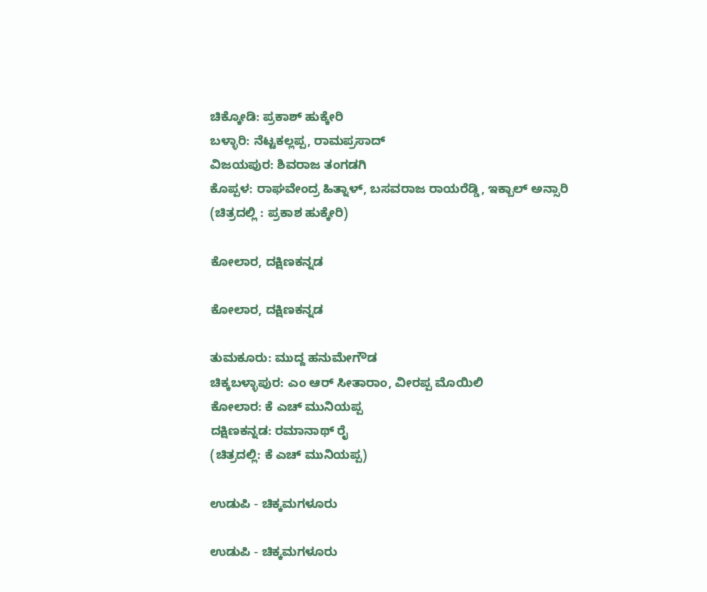ಚಿಕ್ಕೋಡಿ: ಪ್ರಕಾಶ್ ಹುಕ್ಕೇರಿ
ಬಳ್ಳಾರಿ: ನೆಟ್ಟಕಲ್ಲಪ್ಪ, ರಾಮಪ್ರಸಾದ್
ವಿಜಯಪುರ: ಶಿವರಾಜ ತಂಗಡಗಿ
ಕೊಪ್ಪಳ: ರಾಘವೇಂದ್ರ ಹಿತ್ನಾಳ್, ಬಸವರಾಜ ರಾಯರೆಡ್ಡಿ, ಇಕ್ಬಾಲ್ ಅನ್ಸಾರಿ
(ಚಿತ್ರದಲ್ಲಿ : ಪ್ರಕಾಶ ಹುಕ್ಕೇರಿ)

ಕೋಲಾರ, ದಕ್ಷಿಣಕನ್ನಡ

ಕೋಲಾರ, ದಕ್ಷಿಣಕನ್ನಡ

ತುಮಕೂರು: ಮುದ್ದ ಹನುಮೇಗೌಡ
ಚಿಕ್ಕಬಳ್ಳಾಪುರ: ಎಂ ಆರ್ ಸೀತಾರಾಂ, ವೀರಪ್ಪ ಮೊಯಿಲಿ
ಕೋಲಾರ: ಕೆ ಎಚ್ ಮುನಿಯಪ್ಪ
ದಕ್ಷಿಣಕನ್ನಡ: ರಮಾನಾಥ್ ರೈ
(ಚಿತ್ರದಲ್ಲಿ: ಕೆ ಎಚ್ ಮುನಿಯಪ್ಪ)

ಉಡುಪಿ - ಚಿಕ್ಕಮಗಳೂರು

ಉಡುಪಿ - ಚಿಕ್ಕಮಗಳೂರು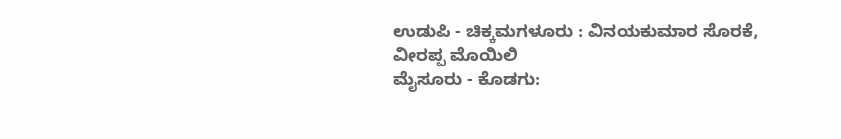ಉಡುಪಿ - ಚಿಕ್ಕಮಗಳೂರು : ವಿನಯಕುಮಾರ ಸೊರಕೆ, ವೀರಪ್ಪ ಮೊಯಿಲಿ
ಮೈಸೂರು - ಕೊಡಗು: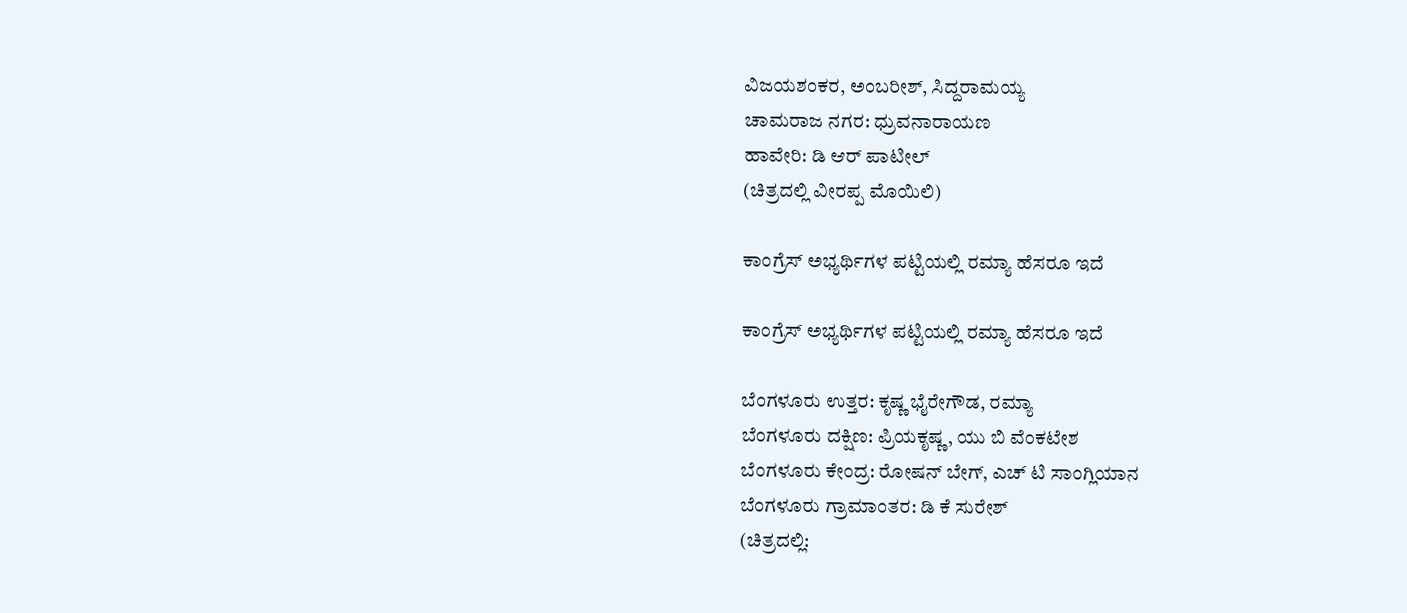ವಿಜಯಶಂಕರ, ಅಂಬರೀಶ್, ಸಿದ್ದರಾಮಯ್ಯ
ಚಾಮರಾಜ ನಗರ: ಧ್ರುವನಾರಾಯಣ
ಹಾವೇರಿ: ಡಿ ಆರ್ ಪಾಟೀಲ್
(ಚಿತ್ರದಲ್ಲಿ ವೀರಪ್ಪ ಮೊಯಿಲಿ)

ಕಾಂಗ್ರೆಸ್ ಅಭ್ಯರ್ಥಿಗಳ ಪಟ್ಟಿಯಲ್ಲಿ ರಮ್ಯಾ ಹೆಸರೂ ಇದೆ

ಕಾಂಗ್ರೆಸ್ ಅಭ್ಯರ್ಥಿಗಳ ಪಟ್ಟಿಯಲ್ಲಿ ರಮ್ಯಾ ಹೆಸರೂ ಇದೆ

ಬೆಂಗಳೂರು ಉತ್ತರ: ಕೃಷ್ಣ ಭೈರೇಗೌಡ, ರಮ್ಯಾ
ಬೆಂಗಳೂರು ದಕ್ಷಿಣ: ಪ್ರಿಯಕೃಷ್ಣ, ಯು ಬಿ ವೆಂಕಟೇಶ
ಬೆಂಗಳೂರು ಕೇಂದ್ರ: ರೋಷನ್ ಬೇಗ್, ಎಚ್ ಟಿ ಸಾಂಗ್ಲಿಯಾನ
ಬೆಂಗಳೂರು ಗ್ರಾಮಾಂತರ: ಡಿ ಕೆ ಸುರೇಶ್
(ಚಿತ್ರದಲ್ಲಿ: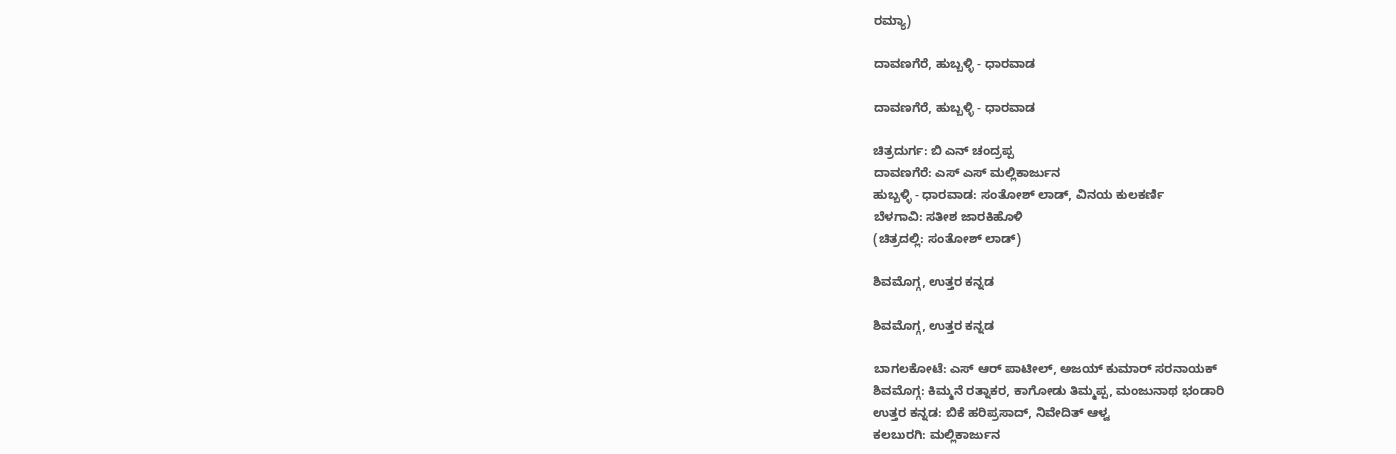ರಮ್ಯಾ)

ದಾವಣಗೆರೆ, ಹುಬ್ಬಳ್ಳಿ - ಧಾರವಾಡ

ದಾವಣಗೆರೆ, ಹುಬ್ಬಳ್ಳಿ - ಧಾರವಾಡ

ಚಿತ್ರದುರ್ಗ: ಬಿ ಎನ್ ಚಂದ್ರಪ್ಪ
ದಾವಣಗೆರೆ: ಎಸ್ ಎಸ್ ಮಲ್ಲಿಕಾರ್ಜುನ
ಹುಬ್ಬಳ್ಳಿ - ಧಾರವಾಡ: ಸಂತೋಶ್ ಲಾಡ್, ವಿನಯ ಕುಲಕರ್ಣಿ
ಬೆಳಗಾವಿ: ಸತೀಶ ಜಾರಕಿಹೊಳಿ
(ಚಿತ್ರದಲ್ಲಿ: ಸಂತೋಶ್ ಲಾಡ್)

ಶಿವಮೊಗ್ಗ, ಉತ್ತರ ಕನ್ನಡ

ಶಿವಮೊಗ್ಗ, ಉತ್ತರ ಕನ್ನಡ

ಬಾಗಲಕೋಟೆ: ಎಸ್ ಆರ್ ಪಾಟೀಲ್, ಅಜಯ್ ಕುಮಾರ್ ಸರನಾಯಕ್
ಶಿವಮೊಗ್ಗ: ಕಿಮ್ಮನೆ ರತ್ನಾಕರ, ಕಾಗೋಡು ತಿಮ್ಮಪ್ಪ, ಮಂಜುನಾಥ ಭಂಡಾರಿ
ಉತ್ತರ ಕನ್ನಡ: ಬಿಕೆ ಹರಿಪ್ರಸಾದ್, ನಿವೇದಿತ್ ಆಳ್ವ
ಕಲಬುರಗಿ: ಮಲ್ಲಿಕಾರ್ಜುನ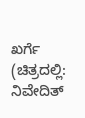ಖರ್ಗೆ
(ಚಿತ್ರದಲ್ಲಿ: ನಿವೇದಿತ್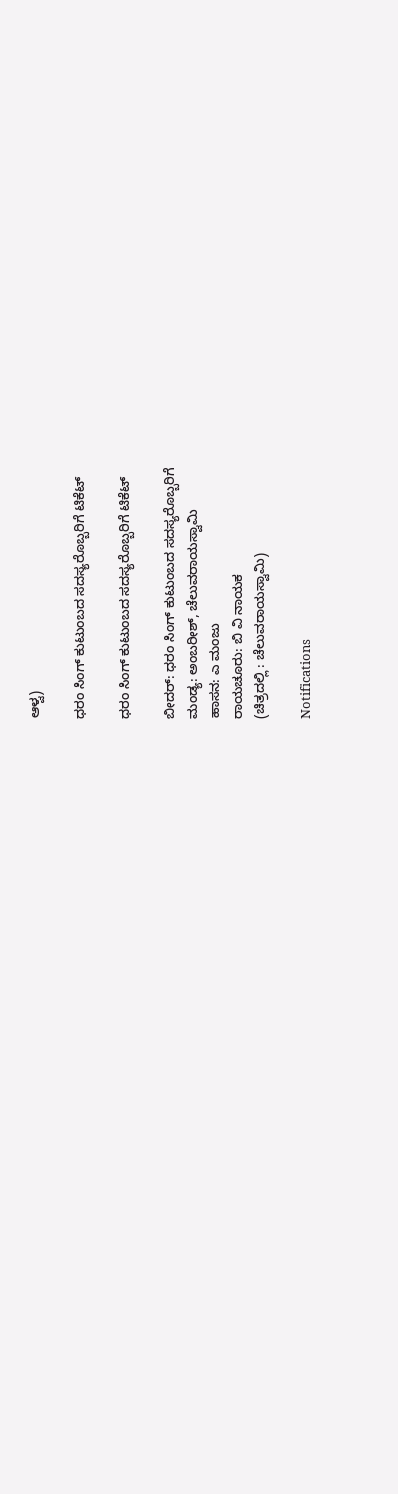ಆಳ್ವ)

ಧರಂ ಸಿಂಗ್ ಕುಟುಂಬದ ಸದಸ್ಯರೊಬ್ಬರಿಗೆ ಟಿಕೆಟ್

ಧರಂ ಸಿಂಗ್ ಕುಟುಂಬದ ಸದಸ್ಯರೊಬ್ಬರಿಗೆ ಟಿಕೆಟ್

ಬೀದರ್: ಧರಂ ಸಿಂಗ್ ಕುಟುಂಬದ ಸದಸ್ಯರೊಬ್ಬರಿಗೆ
ಮಂಡ್ಯ: ಅಂಬರೀಶ್, ಚೆಲುವರಾಯಸ್ವಾಮಿ
ಹಾಸನ: ಎ ಮಂಜು
ರಾಯಚೂರು: ಬಿ ವಿ ನಾಯಕ
(ಚಿತ್ರದಲ್ಲಿ : ಚೆಲುವರಾಯಸ್ವಾಮಿ)

Notifications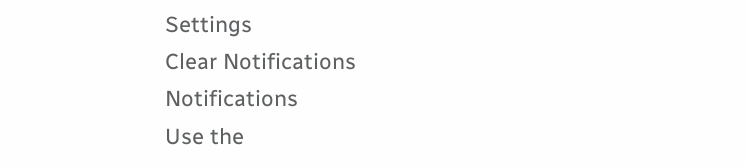Settings
Clear Notifications
Notifications
Use the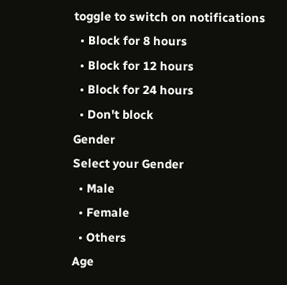toggle to switch on notifications
  • Block for 8 hours
  • Block for 12 hours
  • Block for 24 hours
  • Don't block
Gender
Select your Gender
  • Male
  • Female
  • Others
Age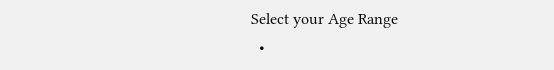Select your Age Range
  •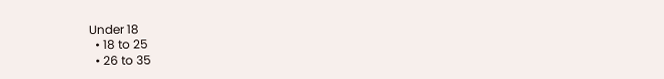Under 18
  • 18 to 25
  • 26 to 35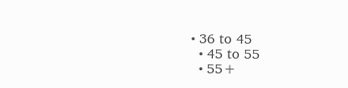• 36 to 45
  • 45 to 55
  • 55+